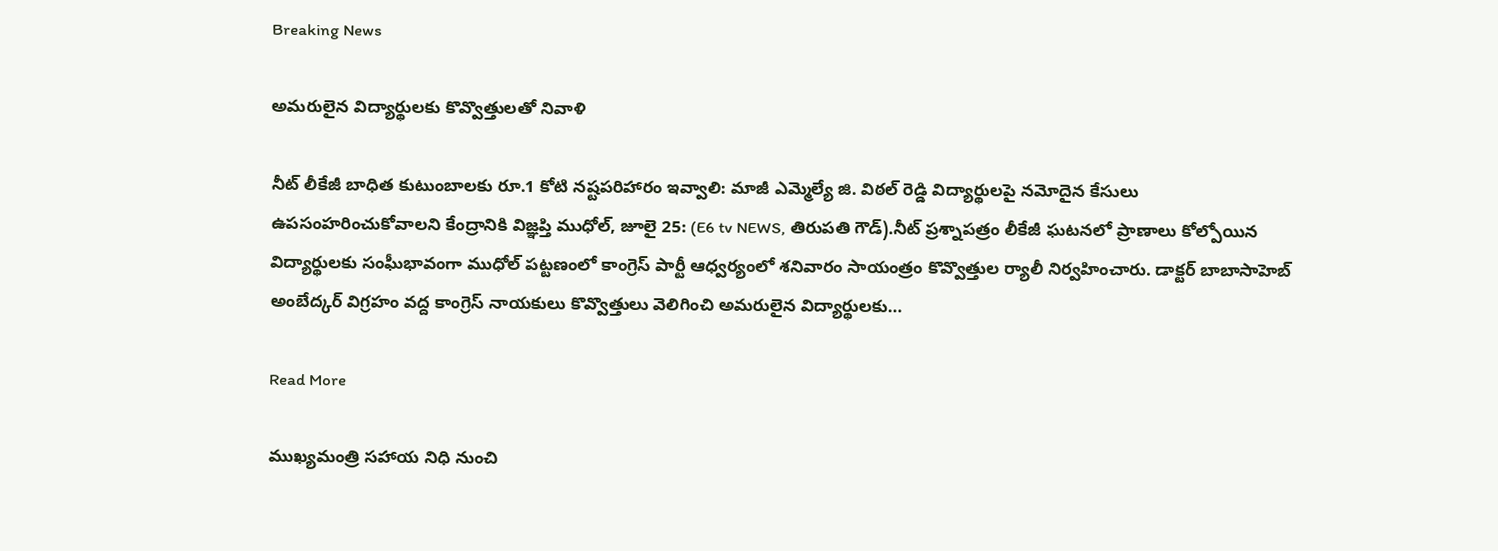Breaking News

అమరులైన విద్యార్థులకు కొవ్వొత్తులతో నివాళి

నీట్ లీకేజీ బాధిత కుటుంబాలకు రూ.1 కోటి నష్టపరిహారం ఇవ్వాలి: మాజీ ఎమ్మెల్యే జి. విఠల్ రెడ్డి విద్యార్థులపై నమోదైన కేసులు ఉపసంహరించుకోవాలని కేంద్రానికి విజ్ఞప్తి ముధోల్, జూలై 25: (E6 tv NEWS, తిరుపతి గౌడ్).నీట్ ప్రశ్నాపత్రం లీకేజీ ఘటనలో ప్రాణాలు కోల్పోయిన విద్యార్థులకు సంఘీభావంగా ముధోల్ పట్టణంలో కాంగ్రెస్ పార్టీ ఆధ్వర్యంలో శనివారం సాయంత్రం కొవ్వొత్తుల ర్యాలీ నిర్వహించారు. డాక్టర్ బాబాసాహెబ్ అంబేద్కర్ విగ్రహం వద్ద కాంగ్రెస్ నాయకులు కొవ్వొత్తులు వెలిగించి అమరులైన విద్యార్థులకు…

Read More

ముఖ్యమంత్రి సహాయ నిధి నుంచి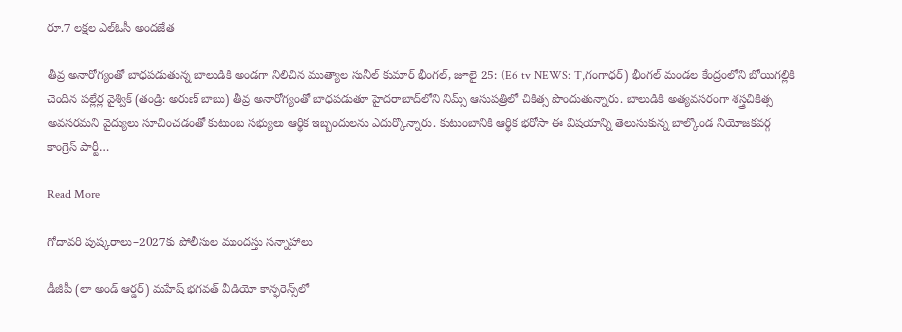రూ.7 లక్షల ఎల్ఓసీ అందజేత

తీవ్ర అనారోగ్యంతో బాధపడుతున్న బాలుడికి అండగా నిలిచిన ముత్యాల సునీల్ కుమార్ భీంగల్, జూలై 25: (E6 tv NEWS: T,గంగాధర్) భీంగల్ మండల కేంద్రంలోని బోయిగల్లికి చెందిన పల్లేర్ల వైశ్విక్ (తండ్రి: అరుణ్ బాబు) తీవ్ర అనారోగ్యంతో బాధపడుతూ హైదరాబాద్‌లోని నిమ్స్ ఆసుపత్రిలో చికిత్స పొందుతున్నారు. బాలుడికి అత్యవసరంగా శస్త్రచికిత్స అవసరమని వైద్యులు సూచించడంతో కుటుంబ సభ్యులు ఆర్థిక ఇబ్బందులను ఎదుర్కొన్నారు. కుటుంబానికి ఆర్థిక భరోసా ఈ విషయాన్ని తెలుసుకున్న బాల్కొండ నియోజకవర్గ కాంగ్రెస్ పార్టీ…

Read More

గోదావరి పుష్కరాలు–2027కు పోలీసుల ముందస్తు సన్నాహాలు

డీజీపీ (లా అండ్ ఆర్డర్) మహేష్ భగవత్ వీడియో కాన్ఫరెన్స్‌లో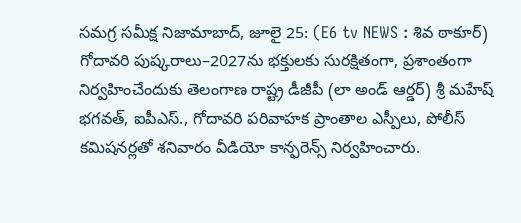సమగ్ర సమీక్ష నిజామాబాద్, జూలై 25: (E6 tv NEWS : శివ ఠాకూర్) గోదావరి పుష్కరాలు–2027ను భక్తులకు సురక్షితంగా, ప్రశాంతంగా నిర్వహించేందుకు తెలంగాణ రాష్ట్ర డీజీపీ (లా అండ్ ఆర్డర్) శ్రీ మహేష్ భగవత్, ఐపీఎస్., గోదావరి పరివాహక ప్రాంతాల ఎస్పీలు, పోలీస్ కమిషనర్లతో శనివారం వీడియో కాన్ఫరెన్స్ నిర్వహించారు.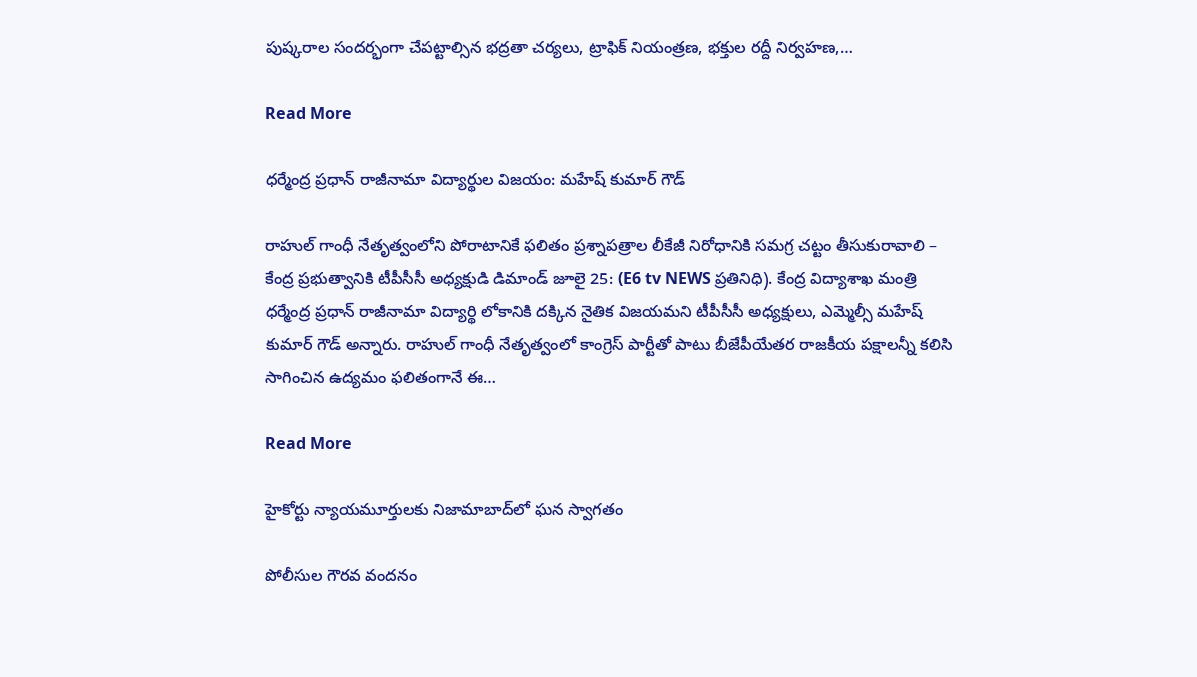పుష్కరాల సందర్భంగా చేపట్టాల్సిన భద్రతా చర్యలు, ట్రాఫిక్ నియంత్రణ, భక్తుల రద్దీ నిర్వహణ,…

Read More

ధర్మేంద్ర ప్రధాన్ రాజీనామా విద్యార్థుల విజయం: మహేష్ కుమార్ గౌడ్

రాహుల్ గాంధీ నేతృత్వంలోని పోరాటానికే ఫలితం ప్రశ్నాపత్రాల లీకేజీ నిరోధానికి సమగ్ర చట్టం తీసుకురావాలి – కేంద్ర ప్రభుత్వానికి టీపీసీసీ అధ్యక్షుడి డిమాండ్ జూలై 25: (E6 tv NEWS ప్రతినిధి). కేంద్ర విద్యాశాఖ మంత్రి ధర్మేంద్ర ప్రధాన్ రాజీనామా విద్యార్థి లోకానికి దక్కిన నైతిక విజయమని టీపీసీసీ అధ్యక్షులు, ఎమ్మెల్సీ మహేష్ కుమార్ గౌడ్ అన్నారు. రాహుల్ గాంధీ నేతృత్వంలో కాంగ్రెస్ పార్టీతో పాటు బీజేపీయేతర రాజకీయ పక్షాలన్నీ కలిసి సాగించిన ఉద్యమం ఫలితంగానే ఈ…

Read More

హైకోర్టు న్యాయమూర్తులకు నిజామాబాద్‌లో ఘన స్వాగతం

పోలీసుల గౌరవ వందనం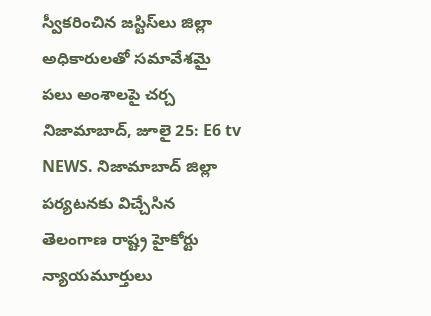స్వీకరించిన జస్టిస్‌లు జిల్లా అధికారులతో సమావేశమై పలు అంశాలపై చర్చ నిజామాబాద్, జూలై 25: E6 tv NEWS. నిజామాబాద్ జిల్లా పర్యటనకు విచ్చేసిన తెలంగాణ రాష్ట్ర హైకోర్టు న్యాయమూర్తులు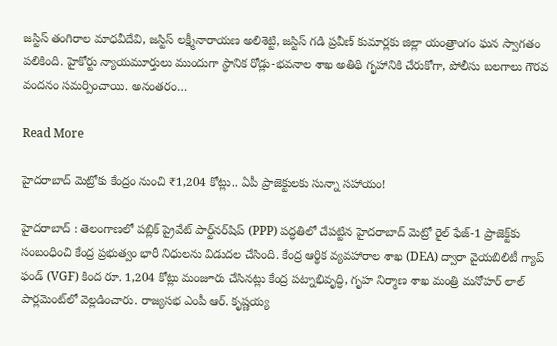జస్టిస్ తంగిరాల మాధవీదేవి, జస్టిస్ లక్ష్మీనారాయణ అలిశెట్టి, జస్టిస్ గడి ప్రవీణ్ కుమార్లకు జిల్లా యంత్రాంగం ఘన స్వాగతం పలికింది. హైకోర్టు న్యాయమూర్తులు ముందుగా స్థానిక రోడ్లు-భవనాల శాఖ అతిథి గృహానికి చేరుకోగా, పోలీసు బలగాలు గౌరవ వందనం సమర్పించాయి. అనంతరం…

Read More

హైదరాబాద్ మెట్రోకు కేంద్రం నుంచి ₹1,204 కోట్లు.. ఏపీ ప్రాజెక్టులకు సున్నా సహాయం!

హైదరాబాద్ : తెలంగాణలో పబ్లిక్ ప్రైవేట్ పార్ట్‌నర్‌షిప్ (PPP) పద్ధతిలో చేపట్టిన హైదరాబాద్ మెట్రో రైల్ ఫేజ్-1 ప్రాజెక్ట్‌కు సంబంధించి కేంద్ర ప్రభుత్వం భారీ నిధులను విడుదల చేసింది. కేంద్ర ఆర్థిక వ్యవహారాల శాఖ (DEA) ద్వారా వైయబిలిటీ గ్యాప్ ఫండ్ (VGF) కింద రూ. 1,204 కోట్లు మంజూరు చేసినట్లు కేంద్ర పట్నాభివృద్ధి, గృహ నిర్మాణ శాఖ మంత్రి మనోహర్ లాల్ పార్లమెంట్‌లో వెల్లడించారు. రాజ్యసభ ఎంపీ ఆర్. కృష్ణయ్య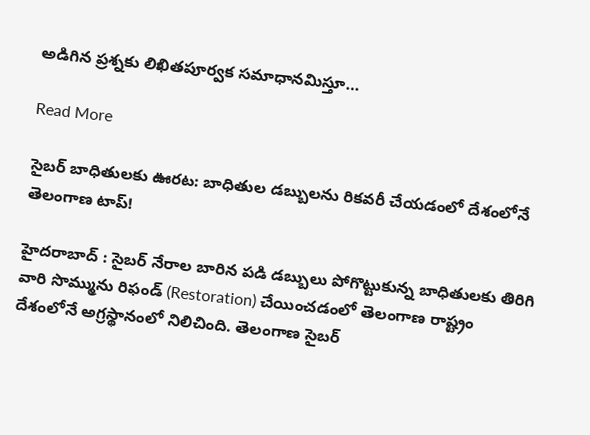అడిగిన ప్రశ్నకు లిఖితపూర్వక సమాధానమిస్తూ…

Read More

సైబర్ బాధితులకు ఊరట: బాధితుల డబ్బులను రికవరీ చేయడంలో దేశంలోనే తెలంగాణ టాప్!

హైదరాబాద్ : సైబర్ నేరాల బారిన పడి డబ్బులు పోగొట్టుకున్న బాధితులకు తిరిగి వారి సొమ్మును రిఫండ్ (Restoration) చేయించడంలో తెలంగాణ రాష్ట్రం దేశంలోనే అగ్రస్థానంలో నిలిచింది. తెలంగాణ సైబర్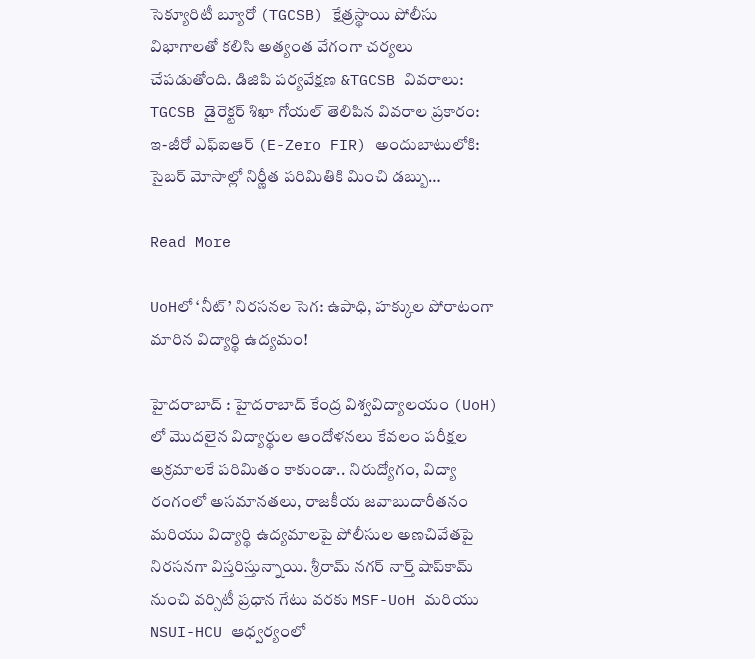సెక్యూరిటీ బ్యూరో (TGCSB) క్షేత్రస్థాయి పోలీసు విభాగాలతో కలిసి అత్యంత వేగంగా చర్యలు చేపడుతోంది. డిజిపి పర్యవేక్షణ &TGCSB వివరాలు: TGCSB డైరెక్టర్ శిఖా గోయల్ తెలిపిన వివరాల ప్రకారం: ఇ-జీరో ఎఫ్‌ఐఆర్ (E-Zero FIR) అందుబాటులోకి: సైబర్ మోసాల్లో నిర్ణీత పరిమితికి మించి డబ్బు…

Read More

UoHలో ‘నీట్’ నిరసనల సెగ: ఉపాధి, హక్కుల పోరాటంగా మారిన విద్యార్థి ఉద్యమం!

హైదరాబాద్ : హైదరాబాద్ కేంద్ర విశ్వవిద్యాలయం (UoH) లో మొదలైన విద్యార్థుల ఆందోళనలు కేవలం పరీక్షల అక్రమాలకే పరిమితం కాకుండా.. నిరుద్యోగం, విద్యా రంగంలో అసమానతలు, రాజకీయ జవాబుదారీతనం మరియు విద్యార్థి ఉద్యమాలపై పోలీసుల అణచివేతపై నిరసనగా విస్తరిస్తున్నాయి. శ్రీరామ్ నగర్ నార్త్ షాప్‌కామ్ నుంచి వర్సిటీ ప్రధాన గేటు వరకు MSF-UoH మరియు NSUI-HCU ఆధ్వర్యంలో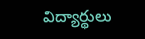విద్యార్థులు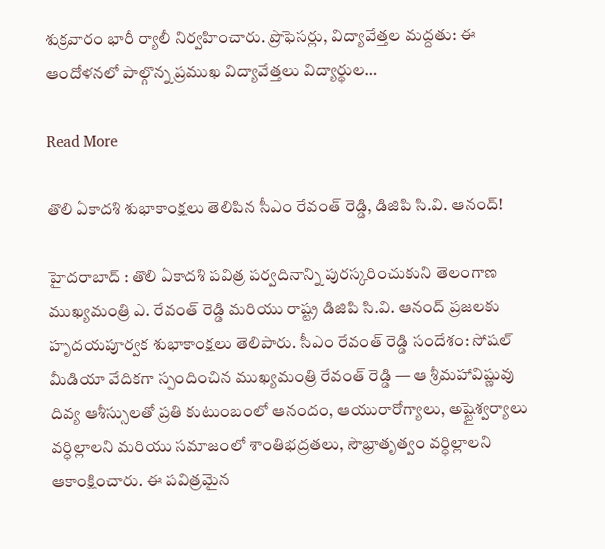శుక్రవారం భారీ ర్యాలీ నిర్వహించారు. ప్రొఫెసర్లు, విద్యావేత్తల మద్దతు: ఈ ఆందోళనలో పాల్గొన్న ప్రముఖ విద్యావేత్తలు విద్యార్థుల…

Read More

తొలి ఏకాదశి శుభాకాంక్షలు తెలిపిన సీఎం రేవంత్ రెడ్డి, డిజిపి సి.వి. ఆనంద్!

హైదరాబాద్ : తొలి ఏకాదశి పవిత్ర పర్వదినాన్ని పురస్కరించుకుని తెలంగాణ ముఖ్యమంత్రి ఎ. రేవంత్ రెడ్డి మరియు రాష్ట్ర డిజిపి సి.వి. ఆనంద్ ప్రజలకు హృదయపూర్వక శుభాకాంక్షలు తెలిపారు. సీఎం రేవంత్ రెడ్డి సందేశం: సోషల్ మీడియా వేదికగా స్పందించిన ముఖ్యమంత్రి రేవంత్ రెడ్డి — ఆ శ్రీమహావిష్ణువు దివ్య ఆశీస్సులతో ప్రతి కుటుంబంలో ఆనందం, ఆయురారోగ్యాలు, అష్టైశ్వర్యాలు వర్ధిల్లాలని మరియు సమాజంలో శాంతిభద్రతలు, సౌభ్రాతృత్వం వర్ధిల్లాలని ఆకాంక్షించారు. ఈ పవిత్రమైన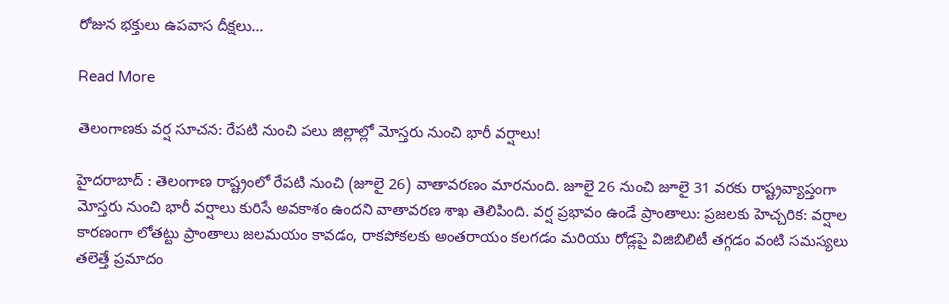రోజున భక్తులు ఉపవాస దీక్షలు…

Read More

తెలంగాణకు వర్ష సూచన: రేపటి నుంచి పలు జిల్లాల్లో మోస్తరు నుంచి భారీ వర్షాలు!

హైదరాబాద్ : తెలంగాణ రాష్ట్రంలో రేపటి నుంచి (జూలై 26) వాతావరణం మారనుంది. జూలై 26 నుంచి జూలై 31 వరకు రాష్ట్రవ్యాప్తంగా మోస్తరు నుంచి భారీ వర్షాలు కురిసే అవకాశం ఉందని వాతావరణ శాఖ తెలిపింది. వర్ష ప్రభావం ఉండే ప్రాంతాలు: ప్రజలకు హెచ్చరిక: వర్షాల కారణంగా లోతట్టు ప్రాంతాలు జలమయం కావడం, రాకపోకలకు అంతరాయం కలగడం మరియు రోడ్లపై విజిబిలిటీ తగ్గడం వంటి సమస్యలు తలెత్తే ప్రమాదం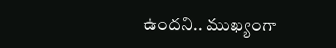ఉందని.. ముఖ్యంగా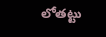లోతట్టు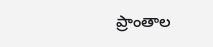ప్రాంతాల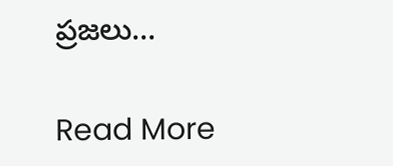ప్రజలు…

Read More